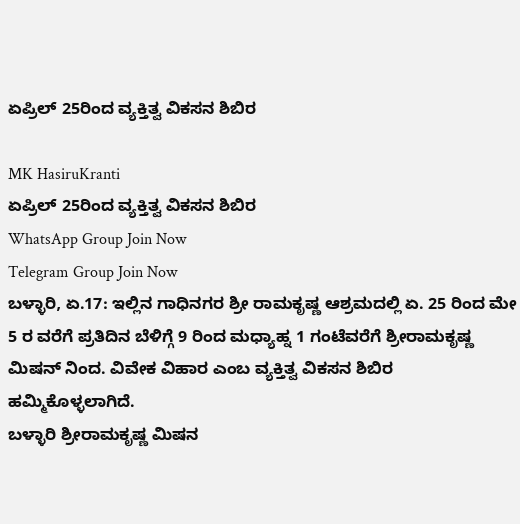ಏಪ್ರಿಲ್ 25ರಿಂದ ವ್ಯಕ್ತಿತ್ವ ವಿಕಸನ ಶಿಬಿರ

MK HasiruKranti
ಏಪ್ರಿಲ್ 25ರಿಂದ ವ್ಯಕ್ತಿತ್ವ ವಿಕಸನ ಶಿಬಿರ
WhatsApp Group Join Now
Telegram Group Join Now
ಬಳ್ಳಾರಿ, ಏ.17: ಇಲ್ಲಿನ ಗಾಧಿನಗರ ಶ್ರೀ ರಾಮಕೃಷ್ಣ ಆಶ್ರಮದಲ್ಲಿ ಏ. 25 ರಿಂದ ಮೇ 5 ರ ವರೆಗೆ ಪ್ರತಿದಿನ ಬೆಳಿಗ್ಗೆ 9 ರಿಂದ ಮಧ್ಯಾಹ್ನ 1 ಗಂಟೆವರೆಗೆ ಶ್ರೀರಾಮಕೃಷ್ಣ ಮಿಷನ್ ನಿಂದ. ವಿವೇಕ ವಿಹಾರ ಎಂಬ ವ್ಯಕ್ತಿತ್ವ ವಿಕಸನ ಶಿಬಿರ ಹಮ್ಮಿಕೊಳ್ಳಲಾಗಿದೆ.
ಬಳ್ಳಾರಿ ಶ್ರೀರಾಮಕೃಷ್ಣ ಮಿಷನ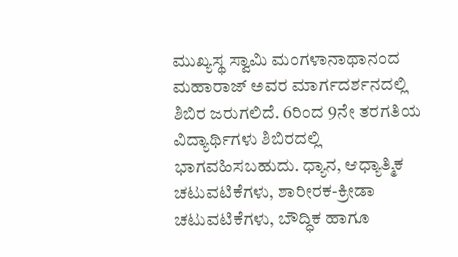ಮುಖ್ಯಸ್ಥ ಸ್ವಾಮಿ ಮಂಗಳಾನಾಥಾನಂದ ಮಹಾರಾಜ್ ಅವರ ಮಾರ್ಗದರ್ಶನದಲ್ಲಿ ಶಿಬಿರ ಜರುಗಲಿದೆ. 6ರಿಂದ 9ನೇ ತರಗತಿಯ ವಿದ್ಯಾರ್ಥಿಗಳು ಶಿಬಿರದಲ್ಲಿ ಭಾಗವಹಿಸಬಹುದು. ಧ್ಯಾನ, ಆಧ್ಯಾತ್ಮಿಕ ಚಟುವಟಿಕೆಗಳು, ಶಾರೀರಕ-ಕ್ರೀಡಾ ಚಟುವಟಿಕೆಗಳು, ಬೌದ್ಧಿಕ ಹಾಗೂ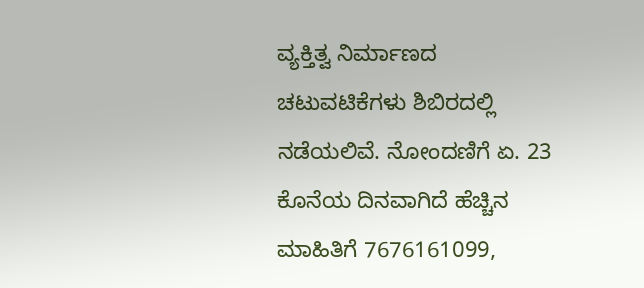ವ್ಯಕ್ತಿತ್ವ ನಿರ್ಮಾಣದ ಚಟುವಟಿಕೆಗಳು ಶಿಬಿರದಲ್ಲಿ ನಡೆಯಲಿವೆ. ನೋಂದಣಿಗೆ ಏ. 23 ಕೊನೆಯ ದಿನವಾಗಿದೆ ಹೆಚ್ಚಿನ ಮಾಹಿತಿಗೆ 7676161099,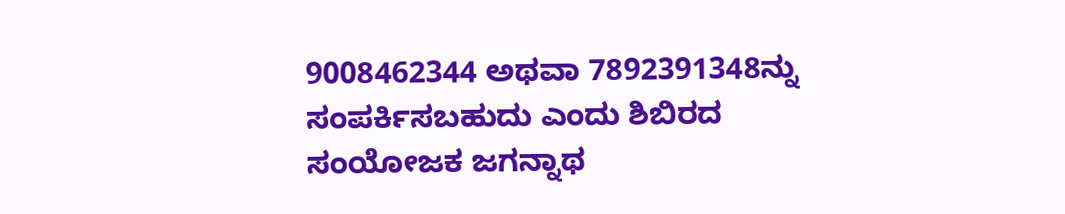9008462344 ಅಥವಾ 7892391348ನ್ನು ಸಂಪರ್ಕಿಸಬಹುದು ಎಂದು ಶಿಬಿರದ ಸಂಯೋಜಕ ಜಗನ್ನಾಥ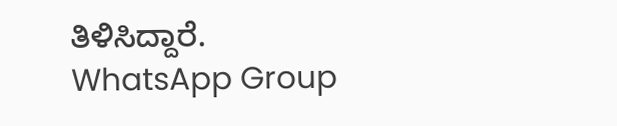ತಿಳಿಸಿದ್ದಾರೆ.
WhatsApp Group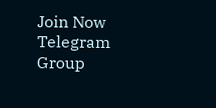Join Now
Telegram Group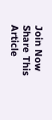Join Now
Share This Article